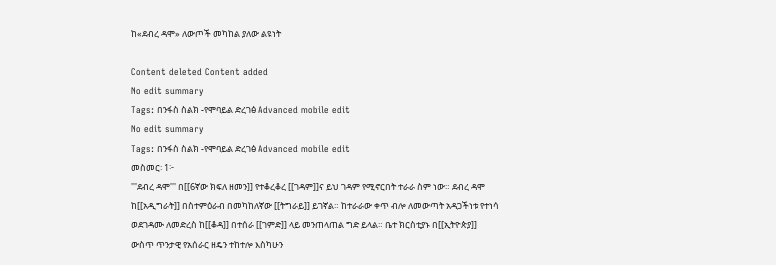ከ«ደብረ ዳሞ» ለውጦች መካከል ያለው ልዩነት

Content deleted Content added
No edit summary
Tags: በንፋስ ስልክ -የሞባይል ድረገፅ Advanced mobile edit
No edit summary
Tags: በንፋስ ስልክ -የሞባይል ድረገፅ Advanced mobile edit
መስመር፡ 1፦
'''ደብረ ዳሞ''' በ[[6ኛው ክፍለ ዘመን]] የተቆረቆረ [[ገዳም]]ና ይህ ገዳም የሚኖርበት ተራራ ስም ነው። ደብረ ዳሞ ከ[[አዲግራት]] በስተምዕራብ በመካከለኛው [[ትግራይ]] ይገኛል። ከተራራው ቀጥ ብሎ ለመውጣት አዳጋችነቱ የተነሳ ወደገዳሙ ለመድረስ ከ[[ቆዳ]] በተሰራ [[ገምድ]] ላይ መንጠላጠል ግድ ይላል። ቤተ ክርስቲያኑ በ[[ኢትዮጵያ]] ውስጥ ጥንታዊ የአሰራር ዘዴን ተከተሎ እስካሁን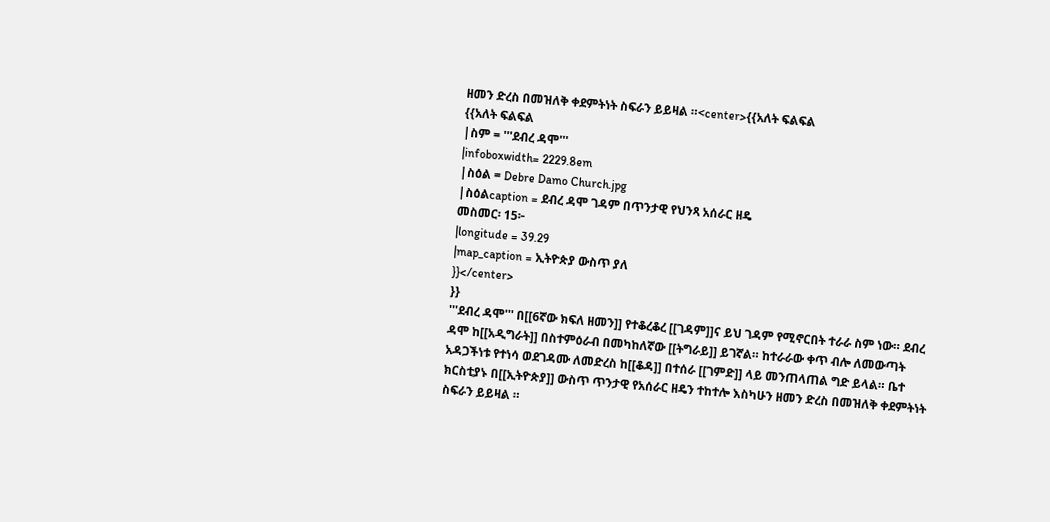ዘመን ድረስ በመዝለቅ ቀደምትነት ስፍራን ይይዛል ።<center>{{አለት ፍልፍል
{{አለት ፍልፍል
|ስም = '''ደብረ ዳሞ'''
|infoboxwidth= 2229.8em
|ስዕል = Debre Damo Church.jpg
|ስዕልcaption = ደብረ ዳሞ ገዳም በጥንታዊ የህንጻ አሰራር ዘዴ
መስመር፡ 15፦
|longitude = 39.29
|map_caption = ኢትዮጵያ ውስጥ ያለ
}}</center>
}}
'''ደብረ ዳሞ''' በ[[6ኛው ክፍለ ዘመን]] የተቆረቆረ [[ገዳም]]ና ይህ ገዳም የሚኖርበት ተራራ ስም ነው። ደብረ ዳሞ ከ[[አዲግራት]] በስተምዕራብ በመካከለኛው [[ትግራይ]] ይገኛል። ከተራራው ቀጥ ብሎ ለመውጣት አዳጋችነቱ የተነሳ ወደገዳሙ ለመድረስ ከ[[ቆዳ]] በተሰራ [[ገምድ]] ላይ መንጠላጠል ግድ ይላል። ቤተ ክርስቲያኑ በ[[ኢትዮጵያ]] ውስጥ ጥንታዊ የአሰራር ዘዴን ተከተሎ እስካሁን ዘመን ድረስ በመዝለቅ ቀደምትነት ስፍራን ይይዛል ።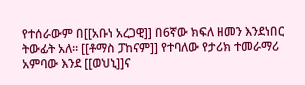የተሰራውም በ[[አቡነ አረጋዊ]] በ6ኛው ክፍለ ዘመን እንደነበር ትውፊት አለ። [[ቶማስ ፓከናም]] የተባለው የታሪክ ተመራማሪ አምባው እንደ [[ወህኒ]]ና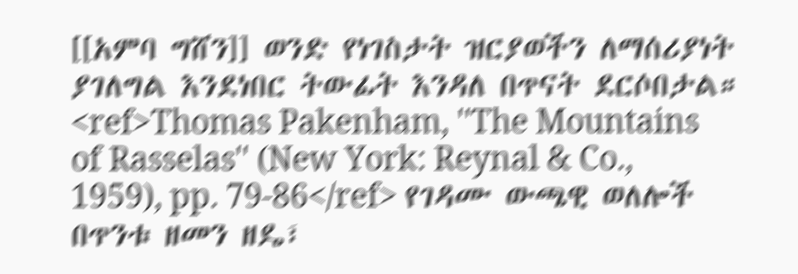[[አምባ ግሸን]] ወንድ የነገስታት ዝርያወችን ለማሰሪያነት ያገለግል እንደነበር ትውፊት እንዳለ በጥናት ደርሶበታል። <ref>Thomas Pakenham, ''The Mountains of Rasselas'' (New York: Reynal & Co., 1959), pp. 79-86</ref> የገዳሙ ውጫዊ ወለሎች በጥንቱ ዘመን ዘዴ፣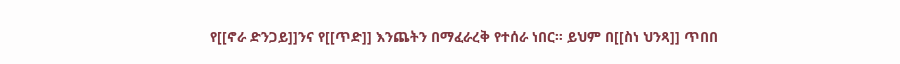የ[[ኖራ ድንጋይ]]ንና የ[[ጥድ]] እንጨትን በማፈራረቅ የተሰራ ነበር። ይህም በ[[ስነ ህንጻ]] ጥበበ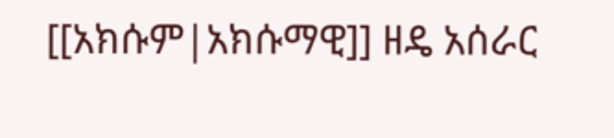[[አክሱም|አክሱማዊ]] ዘዴ አሰራር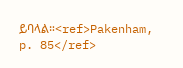ይባላል።<ref>Pakenham, p. 85</ref>